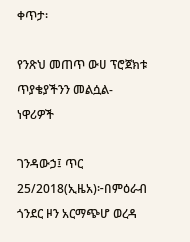ቀጥታ፡

የንጽህ መጠጥ ውሀ ፕሮጀክቱ ጥያቄያችንን መልሷል-ነዋሪዎች

ገንዳውኃ፤ ጥር 25/2018(ኢዜአ)፦በምዕራብ ጎንደር ዞን አርማጭሆ ወረዳ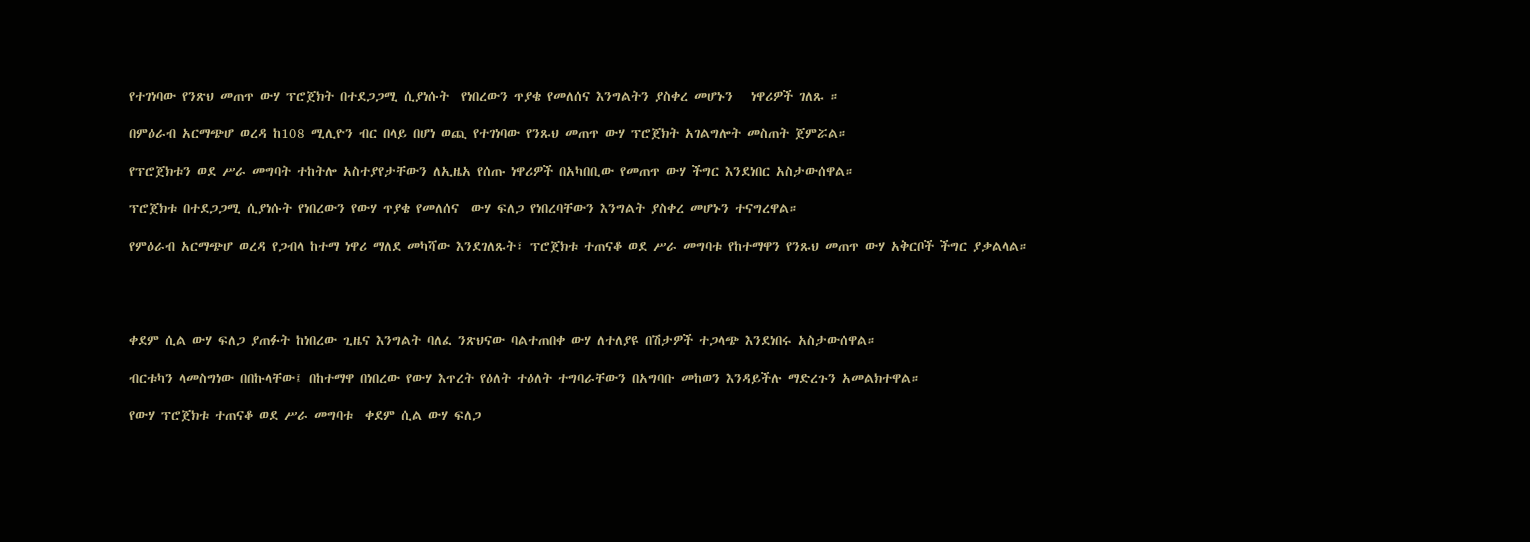የተገነባው የንጽህ መጠጥ ውሃ ፕሮጀክት በተደጋጋሚ ሲያነሱት  የነበረውን ጥያቄ የመለሰና እንግልትን ያስቀረ መሆኑን   ነዋሪዎች ገለጹ ።

በምዕራብ አርማጭሆ ወረዳ ከ108 ሚሊዮን ብር በላይ በሆነ ወጪ የተገነባው የንጹህ መጠጥ ውሃ ፕሮጀክት አገልግሎት መስጠት ጀምሯል።

የፕሮጀክቱን ወደ ሥራ መግባት ተከትሎ አስተያየታቸውን ለኢዜአ የሰጡ ነዋሪዎች በአካበቢው የመጠጥ ውሃ ችግር እንደነበር አስታውሰዋል።

ፕሮጀክቱ በተደጋጋሚ ሲያነሱት የነበረውን የውሃ ጥያቄ የመለሰና  ውሃ ፍለጋ የነበረባቸውን እንግልት ያስቀረ መሆኑን ተናግረዋል።

የምዕራብ አርማጭሆ ወረዳ የጋብላ ከተማ ነዋሪ ማለደ መካሻው እንደገለጹት፣ ፕሮጀክቱ ተጠናቆ ወደ ሥራ መግባቱ የከተማዋን የንጹህ መጠጥ ውሃ አቅርቦች ችግር ያቃልላል።




ቀደም ሲል ውሃ ፍለጋ ያጠፉት ከነበረው ጊዜና እንግልት ባለፈ ንጽህናው ባልተጠበቀ ውሃ ለተለያዩ በሽታዎች ተጋላጭ እንደነበሩ አስታውሰዋል።

ብርቱካን ላመስግነው በበኩላቸው፤ በከተማዋ በነበረው የውሃ እጥረት የዕለት ተዕለት ተግባራቸውን በአግባቡ መከወን እንዳይችሉ ማድረጉን አመልክተዋል።

የውሃ ፕሮጀክቱ ተጠናቆ ወደ ሥራ መግባቱ  ቀደም ሲል ውሃ ፍለጋ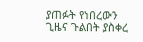ያጠፉት የነበረውን ጊዜና ጉልበት ያስቀረ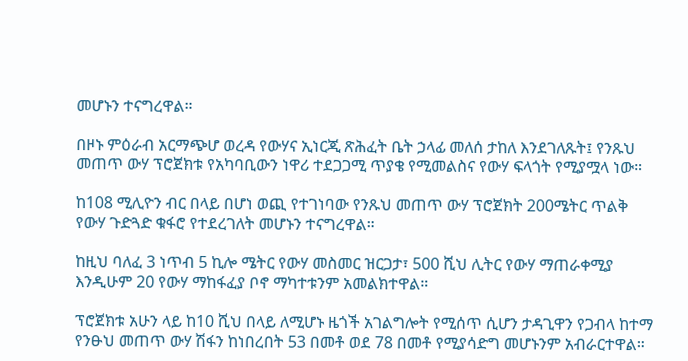መሆኑን ተናግረዋል።

በዞኑ ምዕራብ አርማጭሆ ወረዳ የውሃና ኢነርጂ ጽሕፈት ቤት ኃላፊ መለሰ ታከለ እንደገለጹት፤ የንጹህ መጠጥ ውሃ ፕሮጀክቱ የአካባቢውን ነዋሪ ተደጋጋሚ ጥያቄ የሚመልስና የውሃ ፍላጎት የሚያሟላ ነው።

ከ108 ሚሊዮን ብር በላይ በሆነ ወጪ የተገነባው የንጹህ መጠጥ ውሃ ፕሮጀክት 200ሜትር ጥልቅ የውሃ ጉድጓድ ቁፋሮ የተደረገለት መሆኑን ተናግረዋል።

ከዚህ ባለፈ 3 ነጥብ 5 ኪሎ ሜትር የውሃ መስመር ዝርጋታ፣ 500 ሺህ ሊትር የውሃ ማጠራቀሚያ እንዲሁም 20 የውሃ ማከፋፈያ ቦኖ ማካተቱንም አመልክተዋል።

ፕሮጀክቱ አሁን ላይ ከ10 ሺህ በላይ ለሚሆኑ ዜጎች አገልግሎት የሚሰጥ ሲሆን ታዳጊዋን የጋብላ ከተማ የንፁህ መጠጥ ውሃ ሽፋን ከነበረበት 53 በመቶ ወደ 78 በመቶ የሚያሳድግ መሆኑንም አብራርተዋል።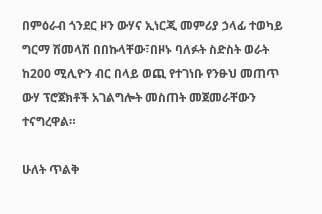በምዕራብ ጎንደር ዞን ውሃና ኢነርጂ መምሪያ ኃላፊ ተወካይ ግርማ ሽመላሽ በበኩላቸው፣በዞኑ ባለፉት ስድስት ወራት ከ200 ሚሊዮን ብር በላይ ወጪ የተገነቡ የንፁህ መጠጥ ውሃ ፕሮጀክቶች አገልግሎት መስጠት መጀመራቸውን ተናግረዋል።

ሁለት ጥልቅ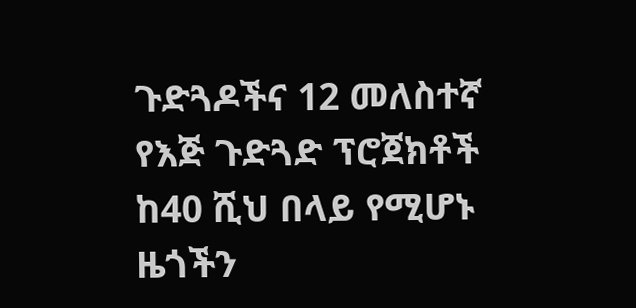ጉድጓዶችና 12 መለስተኛ የእጅ ጉድጓድ ፕሮጀክቶች ከ40 ሺህ በላይ የሚሆኑ ዜጎችን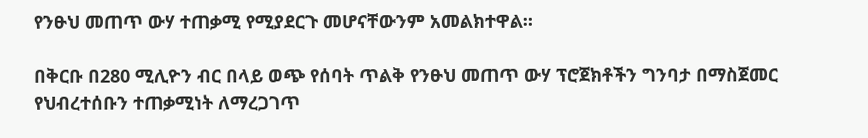የንፁህ መጠጥ ውሃ ተጠቃሚ የሚያደርጉ መሆናቸውንም አመልክተዋል።

በቅርቡ በ280 ሚሊዮን ብር በላይ ወጭ የሰባት ጥልቅ የንፁህ መጠጥ ውሃ ፕሮጀክቶችን ግንባታ በማስጀመር የህብረተሰቡን ተጠቃሚነት ለማረጋገጥ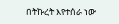በትኩረት እየተሰራ ነው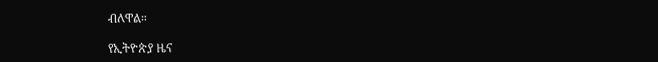ብለዋል።

የኢትዮጵያ ዜና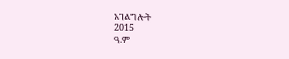አገልግሎት
2015
ዓ.ም